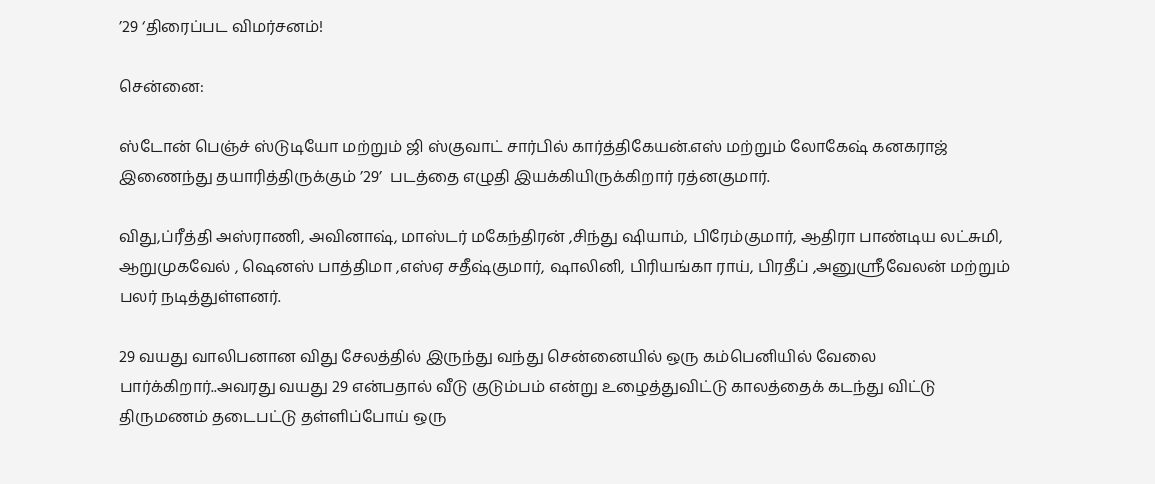’29 ‘திரைப்பட விமர்சனம்!

சென்னை:

ஸ்டோன் பெஞ்ச் ஸ்டுடியோ மற்றும் ஜி ஸ்குவாட் சார்பில் கார்த்திகேயன்.எஸ் மற்றும் லோகேஷ் கனகராஜ் இணைந்து தயாரித்திருக்கும் ’29’  படத்தை எழுதி இயக்கியிருக்கிறார் ரத்னகுமார்.

விது,ப்ரீத்தி அஸ்ராணி, அவினாஷ், மாஸ்டர் மகேந்திரன் ,சிந்து ஷியாம், பிரேம்குமார், ஆதிரா பாண்டிய லட்சுமி, ஆறுமுகவேல் , ஷெனஸ் பாத்திமா ,எஸ்ஏ சதீஷ்குமார், ஷாலினி, பிரியங்கா ராய், பிரதீப் ,அனுஸ்ரீவேலன் மற்றும் பலர் நடித்துள்ளனர்.

29 வயது வாலிபனான விது சேலத்தில் இருந்து வந்து சென்னையில் ஒரு கம்பெனியில் வேலை பார்க்கிறார்..அவரது வயது 29 என்பதால் வீடு குடும்பம் என்று உழைத்துவிட்டு காலத்தைக் கடந்து விட்டு திருமணம் தடைபட்டு தள்ளிப்போய் ஒரு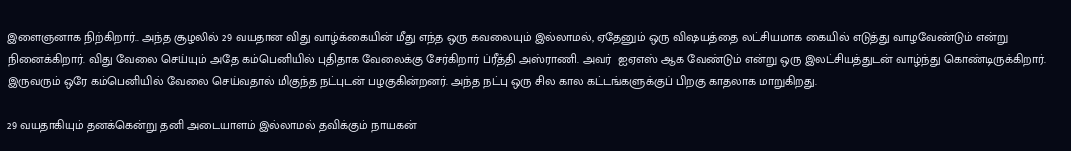இளைஞனாக நிற்கிறார்.. அந்த சூழலில் 29 வயதான விது வாழ்க்கையின் மீது எந்த ஒரு கவலையும் இல்லாமல், ஏதேனும் ஒரு விஷயத்தை லட்சியமாக கையில் எடுத்து வாழவேண்டும் என்று நினைக்கிறார். விது வேலை செய்யும் அதே கம்பெனியில் புதிதாக வேலைக்கு சேர்கிறார் ப்ரீத்தி அஸ்ராணி. அவர்  ஐஏஎஸ் ஆக வேண்டும் என்று ஒரு இலட்சியத்துடன் வாழ்ந்து கொண்டிருக்கிறார். இருவரும் ஒரே கம்பெனியில் வேலை செய்வதால் மிகுந்த நட்புடன் பழகுகின்றனர். அந்த நட்பு ஒரு சில கால கட்டங்களுக்குப் பிறகு காதலாக மாறுகிறது.

29 வயதாகியும் தனக்கென்று தனி அடையாளம் இல்லாமல் தவிக்கும் நாயகன்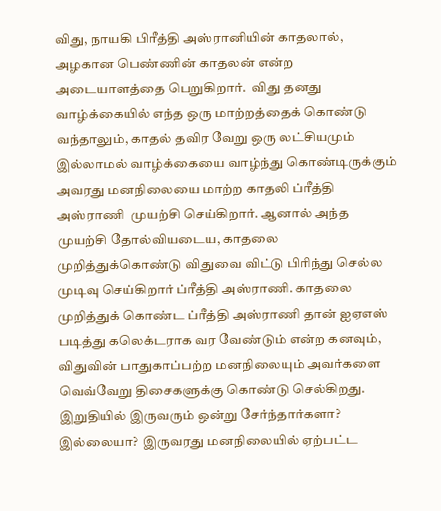விது, நாயகி பிரீத்தி அஸ்ரானியின் காதலால், அழகான பெண்ணின் காதலன் என்ற அடையாளத்தை பெறுகிறார்.  விது தனது வாழ்க்கையில் எந்த ஒரு மாற்றத்தைக் கொண்டு வந்தாலும், காதல் தவிர வேறு ஒரு லட்சியமும் இல்லாமல் வாழ்க்கையை வாழ்ந்து கொண்டிருக்கும் அவரது மனநிலையை மாற்ற காதலி ப்ரீத்தி அஸ்ராணி  முயற்சி செய்கிறார். ஆனால் அந்த முயற்சி தோல்வியடைய, காதலை முறித்துக்கொண்டு விதுவை விட்டு பிரிந்து செல்ல முடிவு செய்கிறார் ப்ரீத்தி அஸ்ராணி. காதலை முறித்துக் கொண்ட ப்ரீத்தி அஸ்ராணி தான் ஐஏஎஸ் படித்து கலெக்டராக வர வேண்டும் என்ற கனவும், விதுவின் பாதுகாப்பற்ற மனநிலையும் அவர்களை வெவ்வேறு திசைகளுக்கு கொண்டு செல்கிறது.  இறுதியில் இருவரும் ஒன்று சேர்ந்தார்களா? இல்லையா?  இருவரது மனநிலையில் ஏற்பட்ட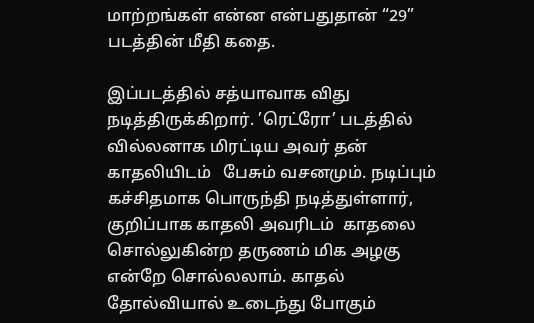மாற்றங்கள் என்ன என்பதுதான் “29” படத்தின் மீதி கதை.

இப்படத்தில் சத்யாவாக விது நடித்திருக்கிறார். ’ரெட்ரோ’ படத்தில் வில்லனாக மிரட்டிய அவர் தன் காதலியிடம்   பேசும் வசனமும். நடிப்பும்  கச்சிதமாக பொருந்தி நடித்துள்ளார், குறிப்பாக காதலி அவரிடம்  காதலை சொல்லுகின்ற தருணம் மிக அழகு என்றே சொல்லலாம். காதல் தோல்வியால் உடைந்து போகும்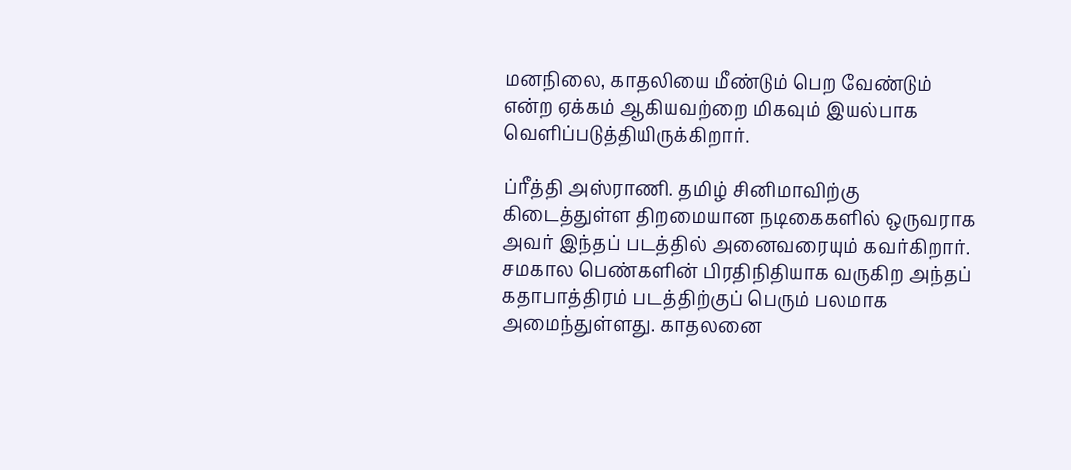மனநிலை, காதலியை மீண்டும் பெற வேண்டும் என்ற ஏக்கம் ஆகியவற்றை மிகவும் இயல்பாக வெளிப்படுத்தியிருக்கிறார்.

ப்ரீத்தி அஸ்ராணி. தமிழ் சினிமாவிற்கு கிடைத்துள்ள திறமையான நடிகைகளில் ஒருவராக அவர் இந்தப் படத்தில் அனைவரையும் கவர்கிறார்.  சமகால பெண்களின் பிரதிநிதியாக வருகிற அந்தப் கதாபாத்திரம் படத்திற்குப் பெரும் பலமாக அமைந்துள்ளது. காதலனை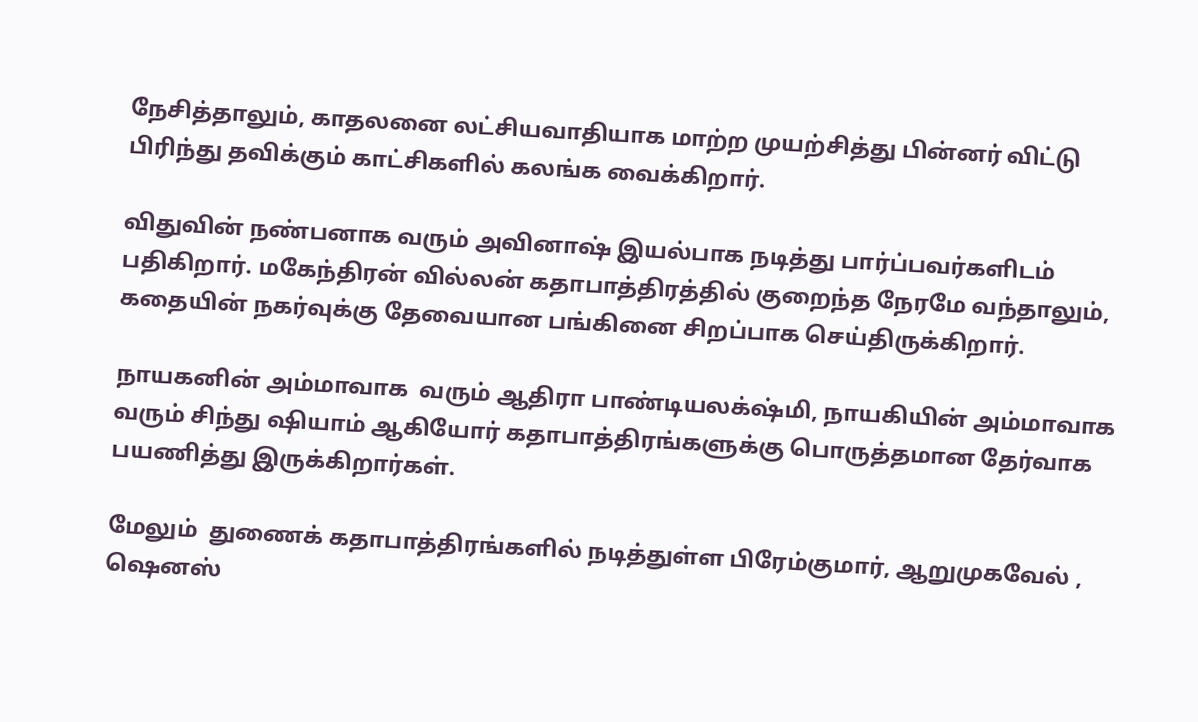நேசித்தாலும், காதலனை லட்சியவாதியாக மாற்ற முயற்சித்து பின்னர் விட்டு பிரிந்து தவிக்கும் காட்சிகளில் கலங்க வைக்கிறார்.

விதுவின் நண்பனாக வரும் அவினாஷ் இயல்பாக நடித்து பார்ப்பவர்களிடம் பதிகிறார். மகேந்திரன் வில்லன் கதாபாத்திரத்தில் குறைந்த நேரமே வந்தாலும், கதையின் நகர்வுக்கு தேவையான பங்கினை சிறப்பாக செய்திருக்கிறார்.

நாயகனின் அம்மாவாக  வரும் ஆதிரா பாண்டியலக்‌ஷ்மி, நாயகியின் அம்மாவாக  வரும் சிந்து ஷியாம் ஆகியோர் கதாபாத்திரங்களுக்கு பொருத்தமான தேர்வாக பயணித்து இருக்கிறார்கள்.

மேலும்  துணைக் கதாபாத்திரங்களில் நடித்துள்ள பிரேம்குமார், ஆறுமுகவேல் , ஷெனஸ்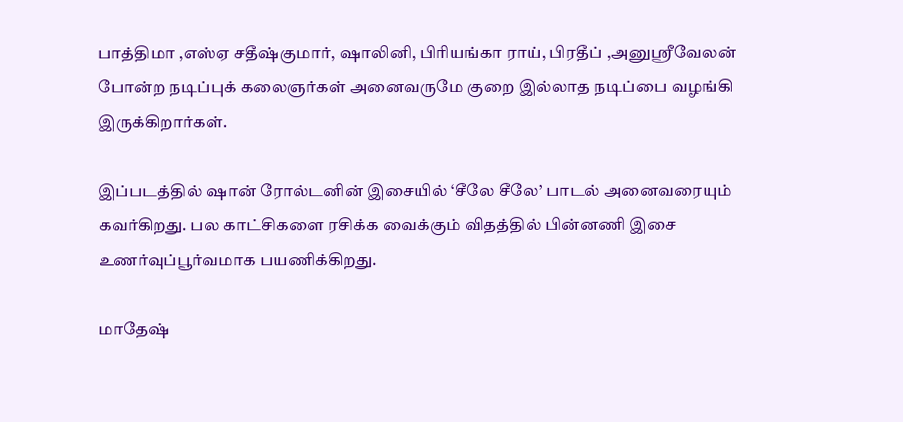பாத்திமா ,எஸ்ஏ சதீஷ்குமார், ஷாலினி, பிரியங்கா ராய், பிரதீப் ,அனுஸ்ரீவேலன் போன்ற நடிப்புக் கலைஞர்கள் அனைவருமே குறை இல்லாத நடிப்பை வழங்கி இருக்கிறார்கள்.

இப்படத்தில் ஷான் ரோல்டனின் இசையில் ‘சீலே சீலே’ பாடல் அனைவரையும் கவர்கிறது. பல காட்சிகளை ரசிக்க வைக்கும் விதத்தில் பின்னணி இசை உணர்வுப்பூர்வமாக பயணிக்கிறது.

மாதேஷ்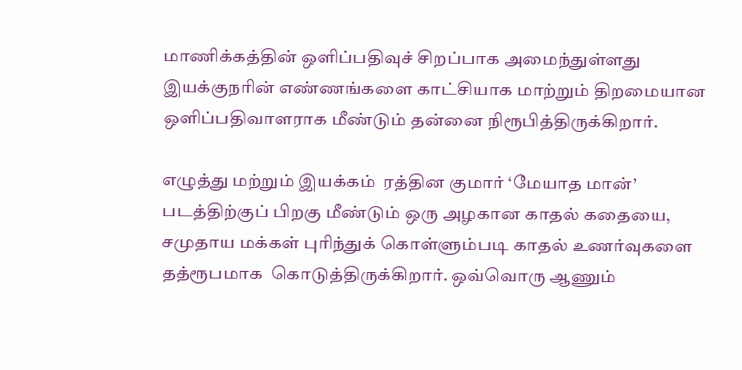மாணிக்கத்தின் ஒளிப்பதிவுச் சிறப்பாக அமைந்துள்ளது  இயக்குநரின் எண்ணங்களை காட்சியாக மாற்றும் திறமையான ஒளிப்பதிவாளராக மீண்டும் தன்னை நிரூபித்திருக்கிறார்.

எழுத்து மற்றும் இயக்கம்  ரத்தின குமார் ‘மேயாத மான்’ படத்திற்குப் பிறகு மீண்டும் ஒரு அழகான காதல் கதையை, சமுதாய மக்கள் புரிந்துக் கொள்ளும்படி காதல் உணர்வுகளை தத்ரூபமாக  கொடுத்திருக்கிறார். ஒவ்வொரு ஆணும்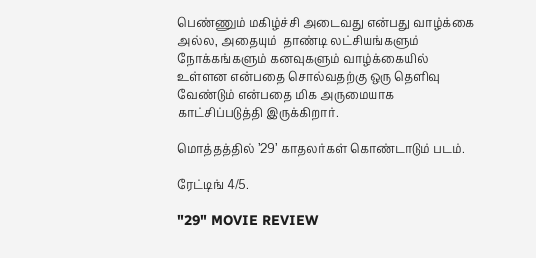பெண்ணும் மகிழ்ச்சி அடைவது என்பது வாழ்க்கை அல்ல, அதையும்  தாண்டி லட்சியங்களும் நோக்கங்களும் கனவுகளும் வாழ்க்கையில் உள்ளன என்பதை சொல்வதற்கு ஒரு தெளிவு வேண்டும் என்பதை மிக அருமையாக காட்சிப்படுத்தி இருக்கிறார்.

மொத்தத்தில் ’29’ காதலர்கள் கொண்டாடும் படம்.

ரேட்டிங் 4/5.

"29" MOVIE REVIEW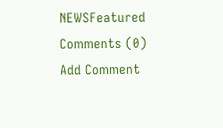NEWSFeatured
Comments (0)
Add Comment